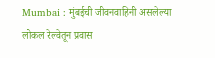Mumbai : मुंबईची जीवनवाहिनी असलेल्या लोकल रेल्वेतून प्रवास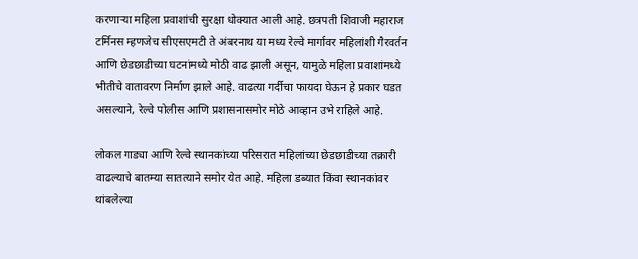करणाऱ्या महिला प्रवाशांची सुरक्षा धोक्यात आली आहे. छत्रपती शिवाजी महाराज टर्मिनस म्हणजेच सीएसएमटी ते अंबरनाथ या मध्य रेल्वे मार्गावर महिलांशी गैरवर्तन आणि छेडछाडीच्या घटनांमध्ये मोठी वाढ झाली असून, यामुळे महिला प्रवाशांमध्ये भीतीचे वातावरण निर्माण झाले आहे. वाढत्या गर्दीचा फायदा घेऊन हे प्रकार घडत असल्याने, रेल्वे पोलीस आणि प्रशासनासमोर मोठे आव्हान उभे राहिले आहे.

लोकल गाड्या आणि रेल्वे स्थानकांच्या परिसरात महिलांच्या छेडछाडीच्या तक्रारी वाढल्याचे बातम्या सातत्याने समोर येत आहे. महिला डब्यात किंवा स्थानकांवर थांबलेल्या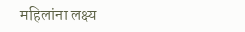महिलांना लक्ष्य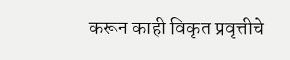करून काही विकृत प्रवृत्तीचे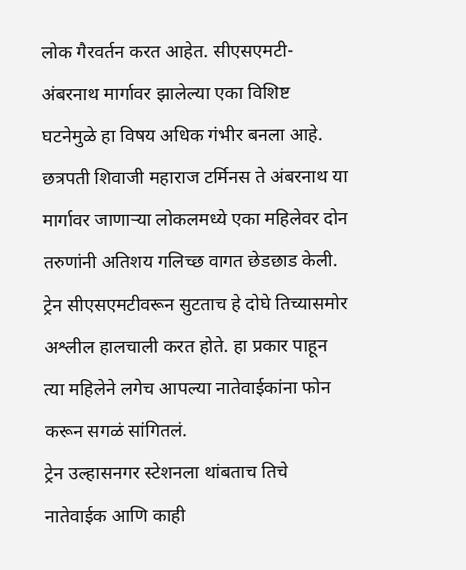लोक गैरवर्तन करत आहेत. सीएसएमटी-अंबरनाथ मार्गावर झालेल्या एका विशिष्ट घटनेमुळे हा विषय अधिक गंभीर बनला आहे.
छत्रपती शिवाजी महाराज टर्मिनस ते अंबरनाथ या मार्गावर जाणाऱ्या लोकलमध्ये एका महिलेवर दोन तरुणांनी अतिशय गलिच्छ वागत छेडछाड केली. ट्रेन सीएसएमटीवरून सुटताच हे दोघे तिच्यासमोर अश्लील हालचाली करत होते. हा प्रकार पाहून त्या महिलेने लगेच आपल्या नातेवाईकांना फोन करून सगळं सांगितलं.
ट्रेन उल्हासनगर स्टेशनला थांबताच तिचे नातेवाईक आणि काही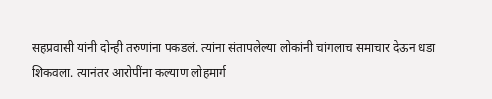सहप्रवासी यांनी दोन्ही तरुणांना पकडलं. त्यांना संतापलेल्या लोकांनी चांगलाच समाचार देऊन धडा शिकवला. त्यानंतर आरोपींना कल्याण लोहमार्ग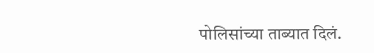पोलिसांच्या ताब्यात दिलं.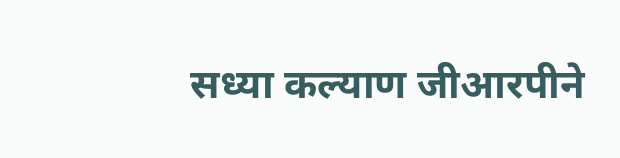सध्या कल्याण जीआरपीने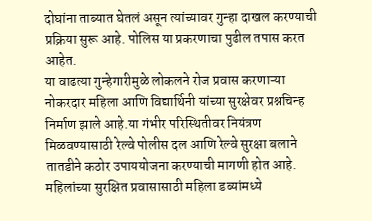दोघांना ताब्यात घेतलं असून त्यांच्यावर गुन्हा दाखल करण्याची प्रक्रिया सुरू आहे. पोलिस या प्रकरणाचा पुढील तपास करत आहेत.
या वाढत्या गुन्हेगारीमुळे लोकलने रोज प्रवास करणाऱ्या नोकरदार महिला आणि विद्यार्थिनी यांच्या सुरक्षेवर प्रश्नचिन्ह निर्माण झाले आहे.या गंभीर परिस्थितीवर नियंत्रण मिळवण्यासाठी रेल्वे पोलीस दल आणि रेल्वे सुरक्षा बलाने तातडीने कठोर उपाययोजना करण्याची मागणी होत आहे. महिलांच्या सुरक्षित प्रवासासाठी महिला डब्यांमध्ये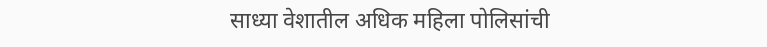साध्या वेशातील अधिक महिला पोलिसांची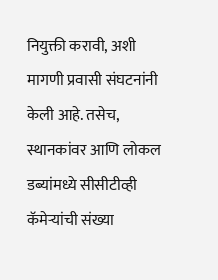नियुक्ती करावी, अशी मागणी प्रवासी संघटनांनी केली आहे. तसेच, स्थानकांवर आणि लोकल डब्यांमध्ये सीसीटीव्ही कॅमेऱ्यांची संख्या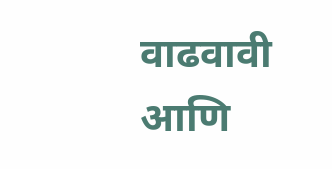वाढवावी आणि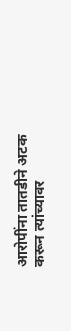आरोपींना तातडीने अटक करून त्यांच्यावर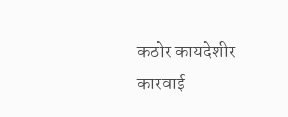कठोर कायदेशीर कारवाई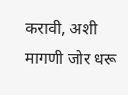करावी, अशी मागणी जोर धरू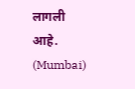लागली आहे. (Mumbai)